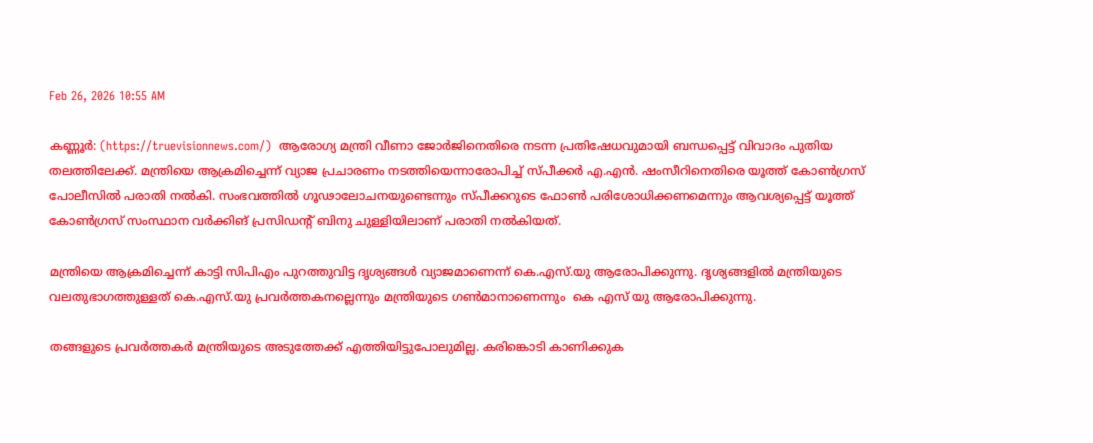Feb 26, 2026 10:55 AM

കണ്ണൂർ: (https://truevisionnews.com/)  ആരോഗ്യ മന്ത്രി വീണാ ജോർജിനെതിരെ നടന്ന പ്രതിഷേധവുമായി ബന്ധപ്പെട്ട് വിവാദം പുതിയ തലത്തിലേക്ക്. മന്ത്രിയെ ആക്രമിച്ചെന്ന് വ്യാജ പ്രചാരണം നടത്തിയെന്നാരോപിച്ച് സ്പീക്കർ എ.എൻ. ഷംസീറിനെതിരെ യൂത്ത് കോൺഗ്രസ് പോലീസിൽ പരാതി നൽകി. സംഭവത്തിൽ ഗൂഢാലോചനയുണ്ടെന്നും സ്പീക്കറുടെ ഫോൺ പരിശോധിക്കണമെന്നും ആവശ്യപ്പെട്ട് യൂത്ത് കോൺഗ്രസ് സംസ്ഥാന വർക്കിങ് പ്രസിഡന്റ് ബിനു ചുള്ളിയിലാണ് പരാതി നൽകിയത്.

മന്ത്രിയെ ആക്രമിച്ചെന്ന് കാട്ടി സിപിഎം പുറത്തുവിട്ട ദൃശ്യങ്ങൾ വ്യാജമാണെന്ന് കെ.എസ്.യു ആരോപിക്കുന്നു. ദൃശ്യങ്ങളിൽ മന്ത്രിയുടെ വലതുഭാഗത്തുള്ളത് കെ.എസ്.യു പ്രവർത്തകനല്ലെന്നും മന്ത്രിയുടെ ഗൺമാനാണെന്നും  കെ എസ് യു ആരോപിക്കുന്നു.

തങ്ങളുടെ പ്രവർത്തകർ മന്ത്രിയുടെ അടുത്തേക്ക് എത്തിയിട്ടുപോലുമില്ല. കരിങ്കൊടി കാണിക്കുക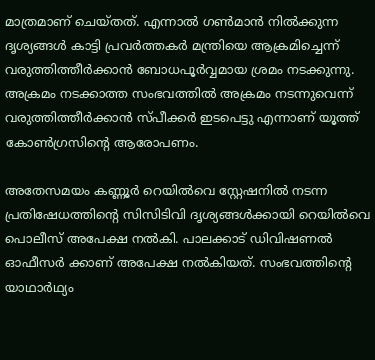മാത്രമാണ് ചെയ്തത്. എന്നാൽ ഗൺമാൻ നിൽക്കുന്ന ദൃശ്യങ്ങൾ കാട്ടി പ്രവർത്തകർ മന്ത്രിയെ ആക്രമിച്ചെന്ന് വരുത്തിത്തീർക്കാൻ ബോധപൂർവ്വമായ ശ്രമം നടക്കുന്നു. അക്രമം നടക്കാത്ത സംഭവത്തിൽ അക്രമം നടന്നുവെന്ന് വരുത്തിത്തീർക്കാൻ സ്പീക്കർ ഇടപെട്ടു എന്നാണ് യൂത്ത് കോൺഗ്രസിന്റെ ആരോപണം.

അതേസമയം കണ്ണൂർ റെയിൽവെ സ്റ്റേഷനിൽ നടന്ന പ്രതിഷേധത്തിൻ്റെ സിസിടിവി ദൃശ്യങ്ങൾക്കായി റെയിൽവെ പൊലീസ് അപേക്ഷ നൽകി. പാലക്കാട് ഡിവിഷണൽ ഓഫീസർ ക്കാണ് അപേക്ഷ നൽകിയത്. സംഭവത്തിൻ്റെ യാഥാർഥ്യം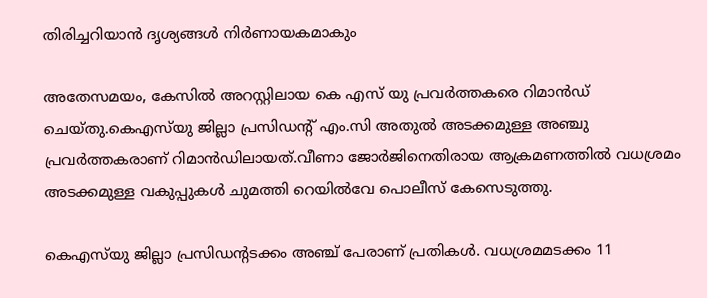തിരിച്ചറിയാൻ ദൃശ്യങ്ങള്‍ നിർണായകമാകും

അതേസമയം, കേസിൽ അറസ്റ്റിലായ കെ എസ് യു പ്രവർത്തകരെ റിമാൻഡ് ചെയ്തു.കെഎസ്‍യു ജില്ലാ പ്രസിഡൻ്റ് എം.സി അതുൽ അടക്കമുള്ള അഞ്ചു പ്രവർത്തകരാണ് റിമാൻഡിലായത്.വീണാ ജോര്‍ജിനെതിരായ ആക്രമണത്തിൽ വധശ്രമം അടക്കമുള്ള വകുപ്പുകൾ ചുമത്തി റെയിൽവേ പൊലീസ് കേസെടുത്തു.

കെഎസ്‍യു ജില്ലാ പ്രസിഡന്റടക്കം അഞ്ച് പേരാണ് പ്രതികൾ. വധശ്രമമടക്കം 11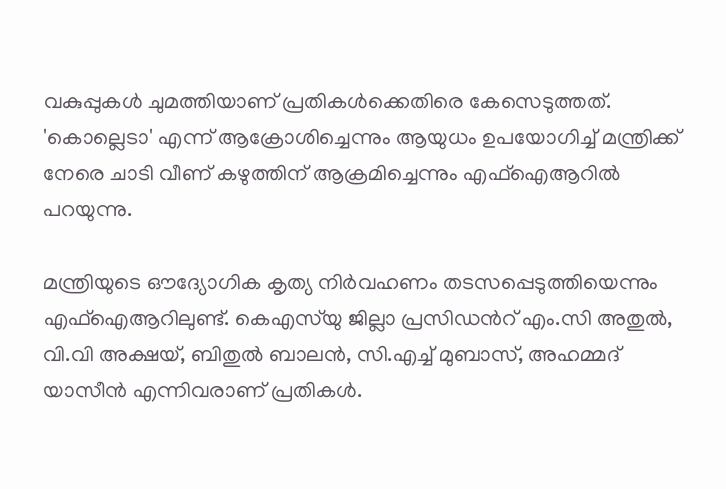വകുപ്പുകൾ ചുമത്തിയാണ് പ്രതികള്‍ക്കെതിരെ കേസെടുത്തത്. 'കൊല്ലെടാ' എന്ന് ആക്രോശിച്ചെന്നും ആയുധം ഉപയോഗിച്ച് മന്ത്രിക്ക് നേരെ ചാടി വീണ് കഴുത്തിന് ആക്രമിച്ചെന്നും എഫ്ഐആറിൽ പറയുന്നു.

മന്ത്രിയുടെ ഔദ്യോഗിക കൃത്യ നിർവഹണം തടസപ്പെടുത്തിയെന്നും എഫ്ഐആറിലുണ്ട്. കെഎസ്‍യു ജില്ലാ പ്രസിഡന്‍റ് എം.സി അതുൽ, വി.വി അക്ഷയ്, ബിതുൽ ബാലൻ, സി.എച്ച് മുബാസ്, അഹമ്മദ് യാസീൻ എന്നിവരാണ് പ്രതികൾ.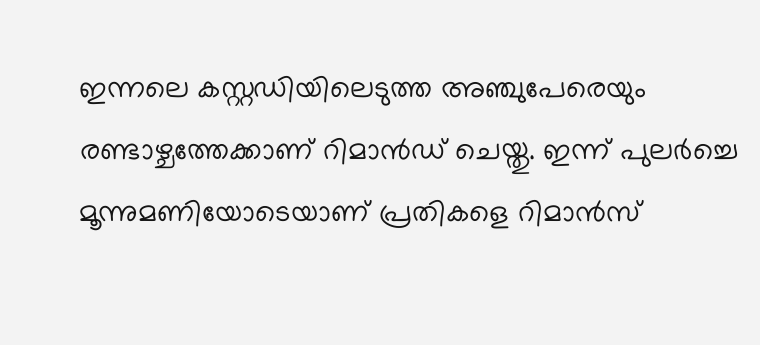ഇന്നലെ കസ്റ്റഡിയിലെടുത്ത അഞ്ചുപേരെയും രണ്ടാഴ്ചത്തേക്കാണ് റിമാൻഡ് ചെയ്തു. ഇന്ന് പുലർച്ചെ മൂന്നുമണിയോടെയാണ് പ്രതികളെ റിമാൻസ്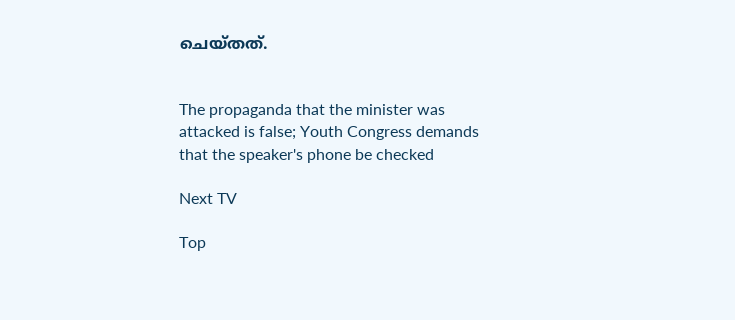ചെയ്തത്.


The propaganda that the minister was attacked is false; Youth Congress demands that the speaker's phone be checked

Next TV

Top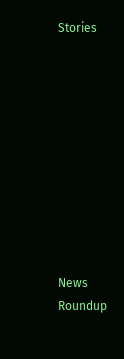Stories










News Roundup